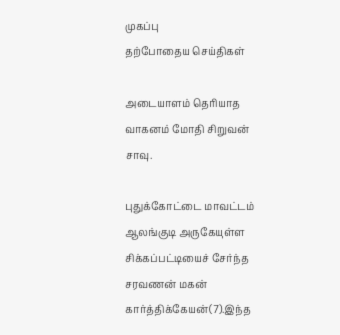முகப்பு
தற்போதைய செய்திகள்

அடையாளம் தெரியாத வாகனம் மோதி சிறுவன் சாவு.

புதுக்கோட்டை மாவட்டம் ஆலங்குடி அருகேயுள்ள சிக்கப்பட்டியைச் சேர்ந்த சரவணன் மகன் கார்த்திக்கேயன்(7).இந்த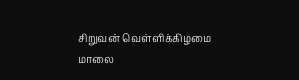சிறுவன் வெள்ளிக்கிழமை மாலை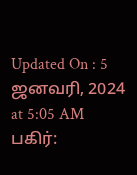Updated On : 5 ஜனவரி, 2024 at 5:05 AM
பகிர்: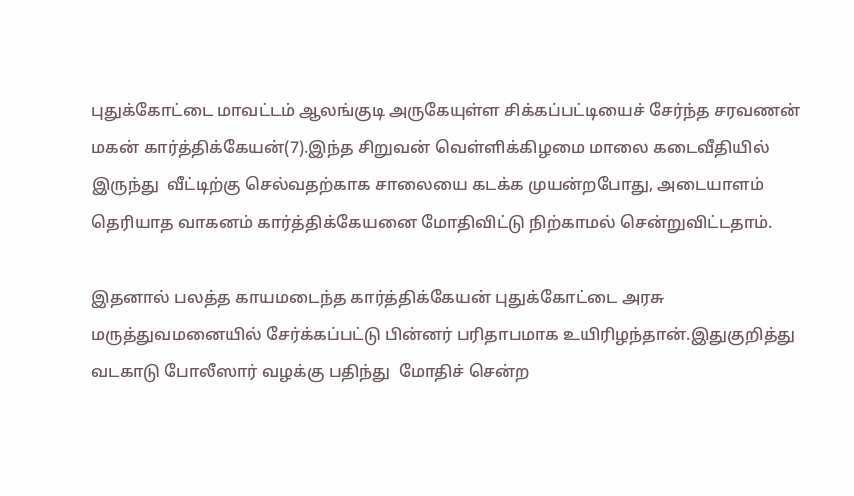புதுக்கோட்டை மாவட்டம் ஆலங்குடி அருகேயுள்ள சிக்கப்பட்டியைச் சேர்ந்த சரவணன் மகன் கார்த்திக்கேயன்(7).இந்த சிறுவன் வெள்ளிக்கிழமை மாலை கடைவீதியில் இருந்து  வீட்டிற்கு செல்வதற்காக சாலையை கடக்க முயன்றபோது, அடையாளம் தெரியாத வாகனம் கார்த்திக்கேயனை மோதிவிட்டு நிற்காமல் சென்றுவிட்டதாம்.

இதனால் பலத்த காயமடைந்த கார்த்திக்கேயன் புதுக்கோட்டை அரசு மருத்துவமனையில் சேர்க்கப்பட்டு பின்னர் பரிதாபமாக உயிரிழந்தான்.இதுகுறித்து வடகாடு போலீஸார் வழக்கு பதிந்து  மோதிச் சென்ற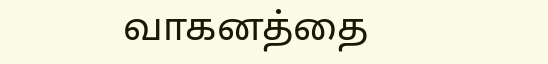வாகனத்தை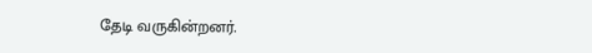தேடி வருகின்றனர்.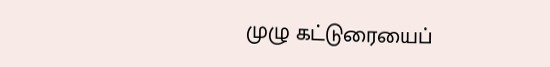முழு கட்டுரையைப்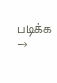படிக்க →